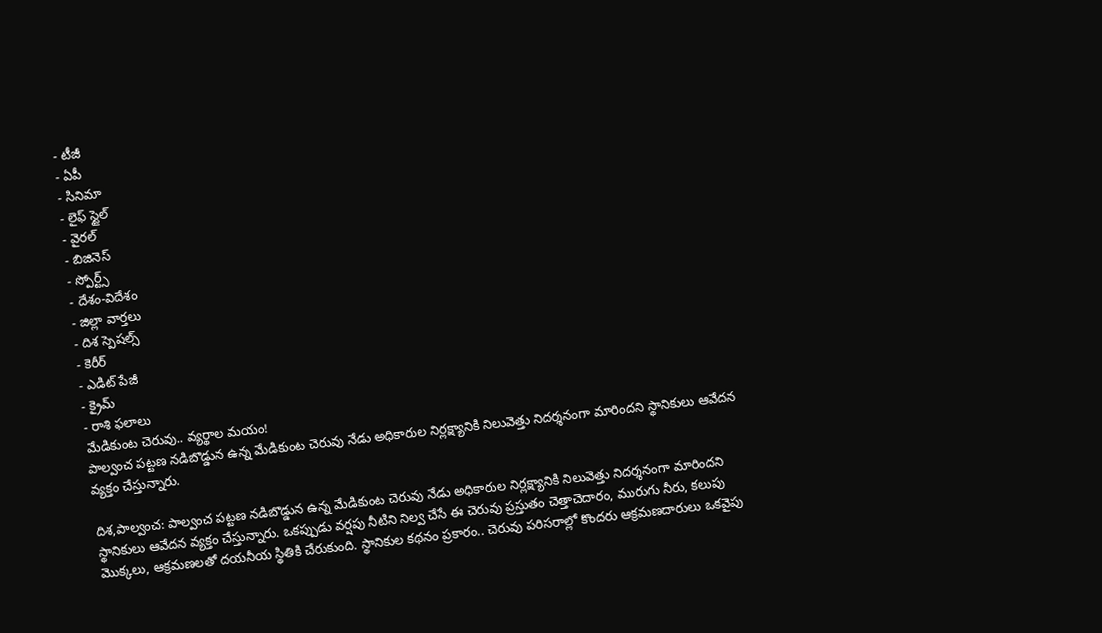- టీజీ
- ఏపీ
- సినిమా
- లైఫ్ స్టైల్
- వైరల్
- బిజినెస్
- స్పోర్ట్స్
- దేశం-విదేశం
- జిల్లా వార్తలు
- దిశ స్పెషల్స్
- కెరీర్
- ఎడిట్ పేజీ
- క్రైమ్
- రాశి ఫలాలు
మేడికుంట చెరువు.. వ్యర్థాల మయం!
పాల్వంచ పట్టణ నడిబొడ్డున ఉన్న మేడికుంట చెరువు నేడు అధికారుల నిర్లక్ష్యానికి నిలువెత్తు నిదర్శనంగా మారిందని స్థానికులు ఆవేదన వ్యక్తం చేస్తున్నారు.

దిశ,పాల్వంచ: పాల్వంచ పట్టణ నడిబొడ్డున ఉన్న మేడికుంట చెరువు నేడు అధికారుల నిర్లక్ష్యానికి నిలువెత్తు నిదర్శనంగా మారిందని స్థానికులు ఆవేదన వ్యక్తం చేస్తున్నారు. ఒకప్పుడు వర్షపు నీటిని నిల్వ చేసే ఈ చెరువు ప్రస్తుతం చెత్తాచెదారం, మురుగు నీరు, కలుపు మొక్కలు, ఆక్రమణలతో దయనీయ స్థితికి చేరుకుంది. స్థానికుల కథనం ప్రకారం.. చెరువు పరిసరాల్లో కొందరు ఆక్రమణదారులు ఒకవైపు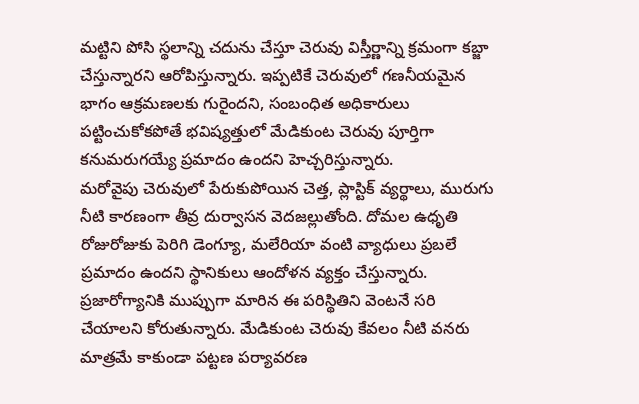మట్టిని పోసి స్థలాన్ని చదును చేస్తూ చెరువు విస్తీర్ణాన్ని క్రమంగా కబ్జా చేస్తున్నారని ఆరోపిస్తున్నారు. ఇప్పటికే చెరువులో గణనీయమైన భాగం ఆక్రమణలకు గురైందని, సంబంధిత అధికారులు పట్టించుకోకపోతే భవిష్యత్తులో మేడికుంట చెరువు పూర్తిగా కనుమరుగయ్యే ప్రమాదం ఉందని హెచ్చరిస్తున్నారు.
మరోవైపు చెరువులో పేరుకుపోయిన చెత్త, ప్లాస్టిక్ వ్యర్థాలు, మురుగు నీటి కారణంగా తీవ్ర దుర్వాసన వెదజల్లుతోంది. దోమల ఉధృతి రోజురోజుకు పెరిగి డెంగ్యూ, మలేరియా వంటి వ్యాధులు ప్రబలే ప్రమాదం ఉందని స్థానికులు ఆందోళన వ్యక్తం చేస్తున్నారు. ప్రజారోగ్యానికి ముప్పుగా మారిన ఈ పరిస్థితిని వెంటనే సరి చేయాలని కోరుతున్నారు. మేడికుంట చెరువు కేవలం నీటి వనరు మాత్రమే కాకుండా పట్టణ పర్యావరణ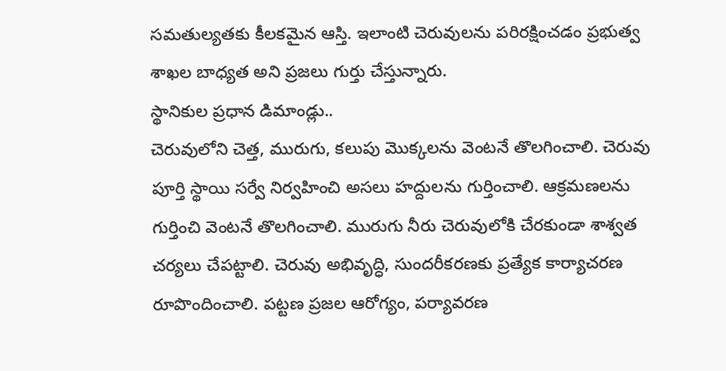సమతుల్యతకు కీలకమైన ఆస్తి. ఇలాంటి చెరువులను పరిరక్షించడం ప్రభుత్వ శాఖల బాధ్యత అని ప్రజలు గుర్తు చేస్తున్నారు.
స్థానికుల ప్రధాన డిమాండ్లు..
చెరువులోని చెత్త, మురుగు, కలుపు మొక్కలను వెంటనే తొలగించాలి. చెరువు పూర్తి స్థాయి సర్వే నిర్వహించి అసలు హద్దులను గుర్తించాలి. ఆక్రమణలను గుర్తించి వెంటనే తొలగించాలి. మురుగు నీరు చెరువులోకి చేరకుండా శాశ్వత చర్యలు చేపట్టాలి. చెరువు అభివృద్ధి, సుందరీకరణకు ప్రత్యేక కార్యాచరణ రూపొందించాలి. పట్టణ ప్రజల ఆరోగ్యం, పర్యావరణ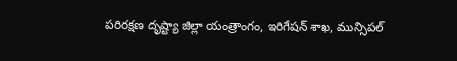పరిరక్షణ దృష్ట్యా జిల్లా యంత్రాంగం, ఇరిగేషన్ శాఖ, మున్సిపల్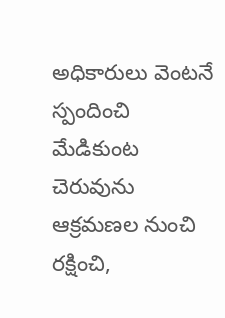అధికారులు వెంటనే స్పందించి మేడికుంట చెరువును ఆక్రమణల నుంచి రక్షించి,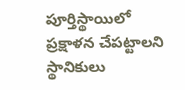పూర్తిస్థాయిలో ప్రక్షాళన చేపట్టాలని స్థానికులు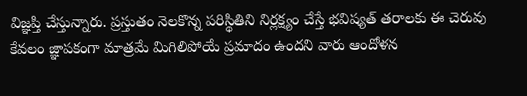విజ్ఞప్తి చేస్తున్నారు. ప్రస్తుతం నెలకొన్న పరిస్థితిని నిర్లక్ష్యం చేస్తే భవిష్యత్ తరాలకు ఈ చెరువు కేవలం జ్ఞాపకంగా మాత్రమే మిగిలిపోయే ప్రమాదం ఉందని వారు ఆందోళన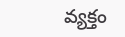వ్యక్తం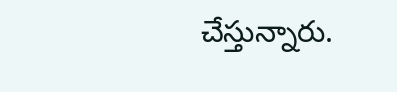చేస్తున్నారు.